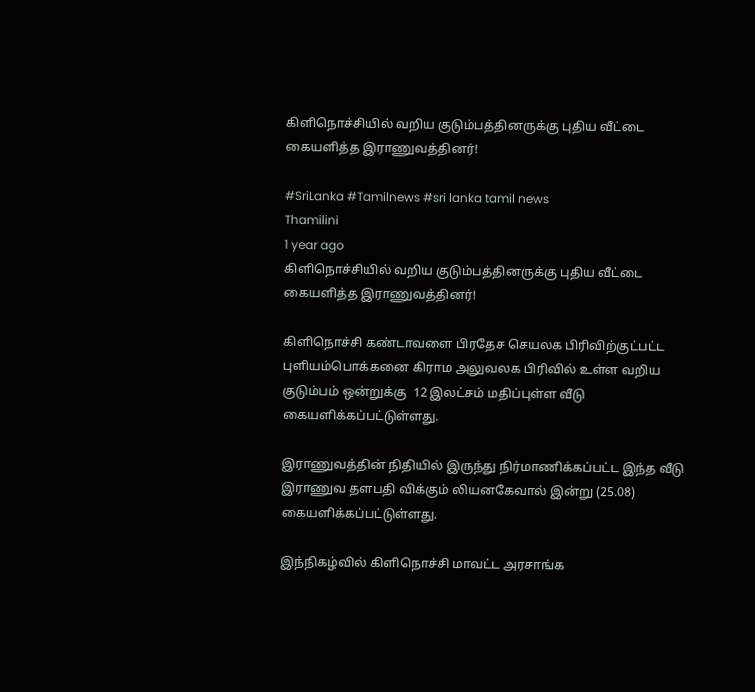கிளிநொச்சியில் வறிய குடும்பத்தினருக்கு புதிய வீட்டை கையளித்த இராணுவத்தினர்!

#SriLanka #Tamilnews #sri lanka tamil news
Thamilini
1 year ago
கிளிநொச்சியில் வறிய குடும்பத்தினருக்கு புதிய வீட்டை கையளித்த இராணுவத்தினர்!

கிளிநொச்சி கண்டாவளை பிரதேச செயலக பிரிவிற்குட்பட்ட புளியம்பொக்கனை கிராம அலுவலக பிரிவில் உள்ள வறிய குடும்பம் ஒன்றுக்கு  12 இலட்சம் மதிப்புள்ள வீடு கையளிக்கப்பட்டுள்ளது.

இராணுவத்தின் நிதியில் இருந்து நிர்மாணிக்கப்பட்ட இந்த வீடு இராணுவ தளபதி விக்கும் லியனகேவால் இன்று (25.08) கையளிக்கப்பட்டுள்ளது.

இந்நிகழ்வில் கிளிநொச்சி மாவட்ட அரசாங்க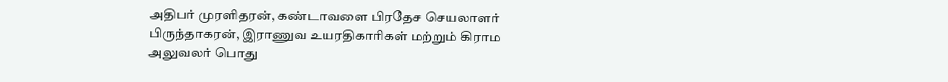அதிபர் முரளிதரன், கண்டாவளை பிரதேச செயலாளர் பிருந்தாகரன், இராணுவ உயரதிகாரிகள் மற்றும் கிராம அலுவலர் பொது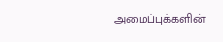அமைப்புக்களின்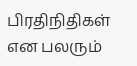பிரதிநிதிகள் என பலரும்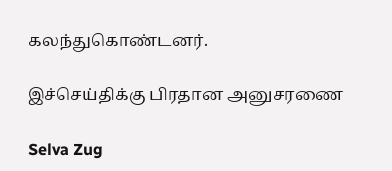கலந்துகொண்டனர்.

இச்செய்திக்கு பிரதான அனுசரணை

Selva Zug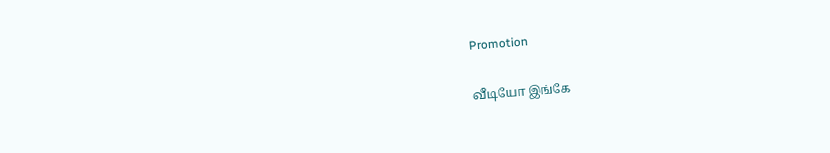Promotion

வீடியோ இங்கே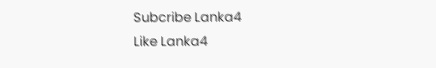Subcribe Lanka4
Like Lanka4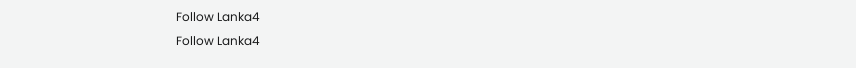Follow Lanka4
Follow Lanka4